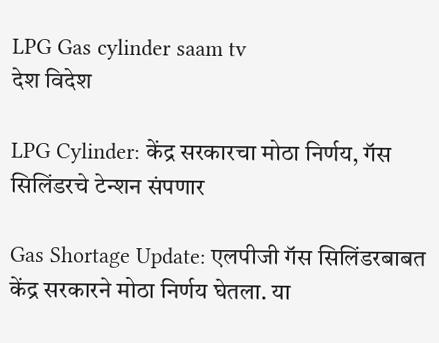LPG Gas cylinder saam tv
देश विदेश

LPG Cylinder: केंद्र सरकारचा मोठा निर्णय, गॅस सिलिंडरचे टेन्शन संपणार

Gas Shortage Update: एलपीजी गॅस सिलिंडरबाबत केंद्र सरकारने मोठा निर्णय घेतला. या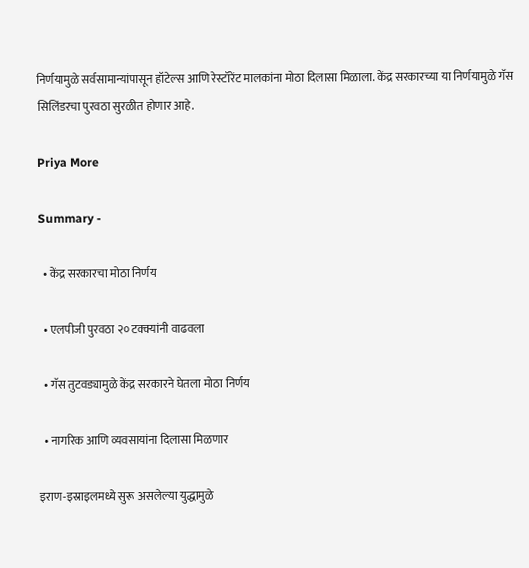निर्णयामुळे सर्वसामान्यांपासून हॉटेल्स आणि रेस्टॉरेंट मालकांना मोठा दिलासा मिळाला. केंद्र सरकारच्या या निर्णयामुळे गॅस सिलिंडरचा पुरवठा सुरळीत होणार आहे.

Priya More

Summary -

  • केंद्र सरकारचा मोठा निर्णय

  • एलपीजी पुरवठा २० टक्क्यांनी वाढवला

  • गॅस तुटवड्यामुळे केंद्र सरकारने घेतला मोठा निर्णय

  • नागरिक आणि व्यवसायांना दिलासा मिळणार

इराण-इस्राइलमध्ये सुरू असलेल्या युद्धामुळे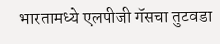भारतामध्ये एलपीजी गॅसचा तुटवडा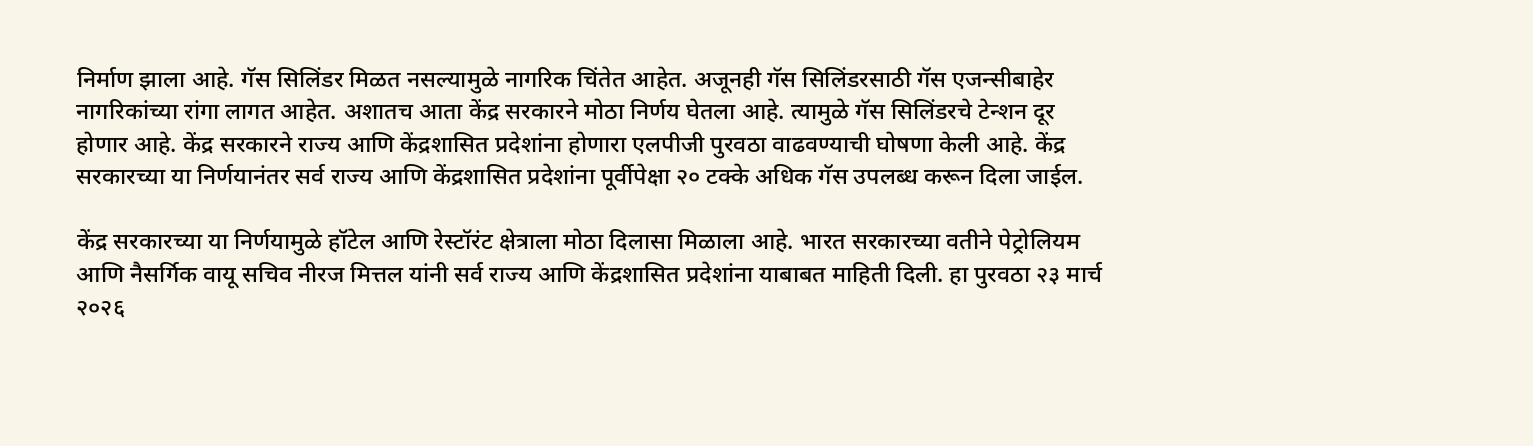निर्माण झाला आहे. गॅस सिलिंडर मिळत नसल्यामुळे नागरिक चिंतेत आहेत. अजूनही गॅस सिलिंडरसाठी गॅस एजन्सीबाहेर नागरिकांच्या रांगा लागत आहेत. अशातच आता केंद्र सरकारने मोठा निर्णय घेतला आहे. त्यामुळे गॅस सिलिंडरचे टेन्शन दूर होणार आहे. केंद्र सरकारने राज्य आणि केंद्रशासित प्रदेशांना होणारा एलपीजी पुरवठा वाढवण्याची घोषणा केली आहे. केंद्र सरकारच्या या निर्णयानंतर सर्व राज्य आणि केंद्रशासित प्रदेशांना पूर्वीपेक्षा २० टक्के अधिक गॅस उपलब्ध करून दिला जाईल.

केंद्र सरकारच्या या निर्णयामुळे हॉटेल आणि रेस्टॉरंट क्षेत्राला मोठा दिलासा मिळाला आहे. भारत सरकारच्या वतीने पेट्रोलियम आणि नैसर्गिक वायू सचिव नीरज मित्तल यांनी सर्व राज्य आणि केंद्रशासित प्रदेशांना याबाबत माहिती दिली. हा पुरवठा २३ मार्च २०२६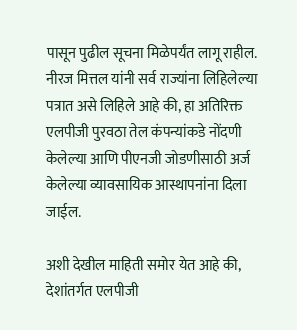पासून पुढील सूचना मिळेपर्यंत लागू राहील. नीरज मित्तल यांनी सर्व राज्यांना लिहिलेल्या पत्रात असे लिहिले आहे की, हा अतिरिक्त एलपीजी पुरवठा तेल कंपन्यांकडे नोंदणी केलेल्या आणि पीएनजी जोडणीसाठी अर्ज केलेल्या व्यावसायिक आस्थापनांना दिला जाईल.

अशी देखील माहिती समोर येत आहे की, देशांतर्गत एलपीजी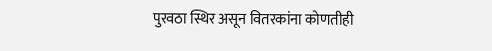पुरवठा स्थिर असून वितरकांना कोणतीही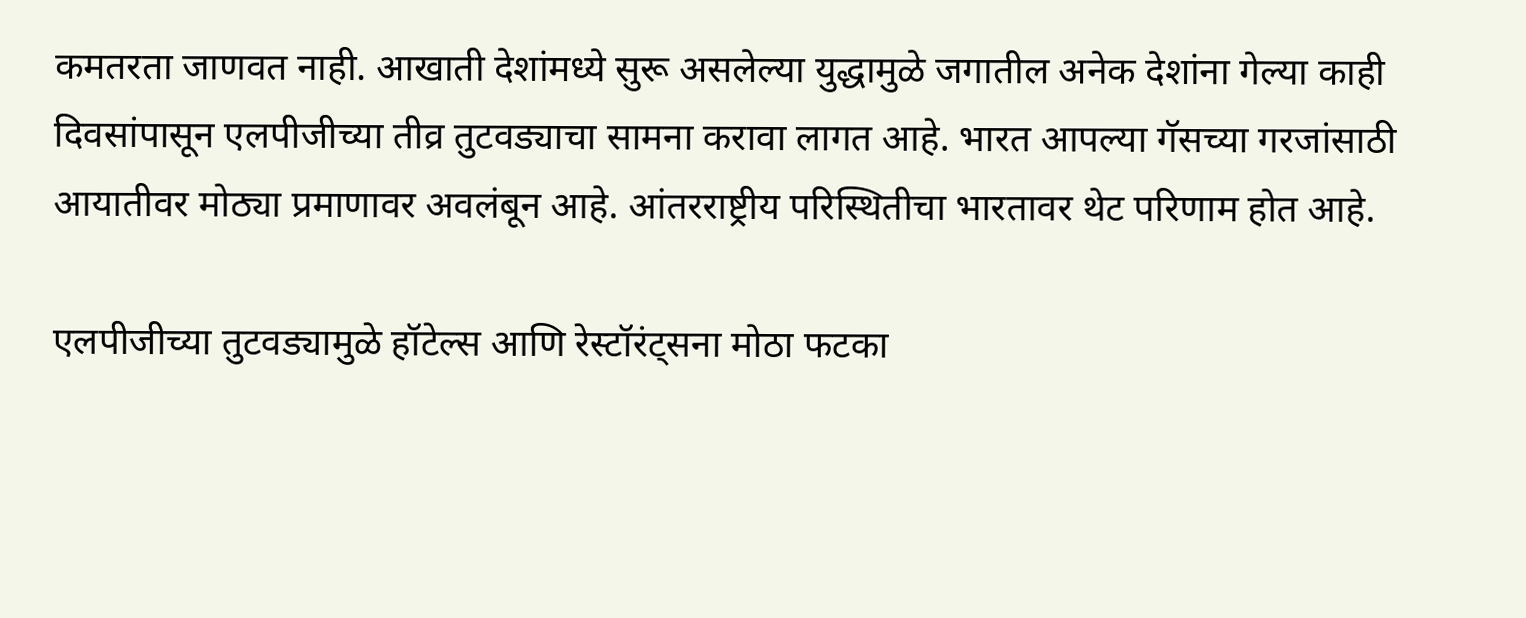कमतरता जाणवत नाही. आखाती देशांमध्ये सुरू असलेल्या युद्धामुळे जगातील अनेक देशांना गेल्या काही दिवसांपासून एलपीजीच्या तीव्र तुटवड्याचा सामना करावा लागत आहे. भारत आपल्या गॅसच्या गरजांसाठी आयातीवर मोठ्या प्रमाणावर अवलंबून आहे. आंतरराष्ट्रीय परिस्थितीचा भारतावर थेट परिणाम होत आहे.

एलपीजीच्या तुटवड्यामुळे हॉटेल्स आणि रेस्टॉरंट्सना मोठा फटका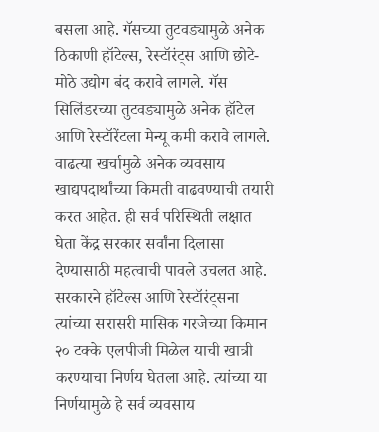बसला आहे. गॅसच्या तुटवड्यामुळे अनेक ठिकाणी हॉटेल्स, रेस्टॉरंट्स आणि छोटे-मोठे उद्योग बंद करावे लागले. गॅस सिलिंडरच्या तुटवड्यामुळे अनेक हॉटेल आणि रेस्टॉरेंटला मेन्यू कमी करावे लागले. वाढत्या खर्चामुळे अनेक व्यवसाय खाद्यपदार्थांच्या किमती वाढवण्याची तयारी करत आहेत. ही सर्व परिस्थिती लक्षात घेता केंद्र सरकार सर्वांना दिलासा देण्यासाठी महत्वाची पावले उचलत आहे. सरकारने हॉटेल्स आणि रेस्टॉरंट्सना त्यांच्या सरासरी मासिक गरजेच्या किमान २० टक्के एलपीजी मिळेल याची खात्री करण्याचा निर्णय घेतला आहे. त्यांच्या या निर्णयामुळे हे सर्व व्यवसाय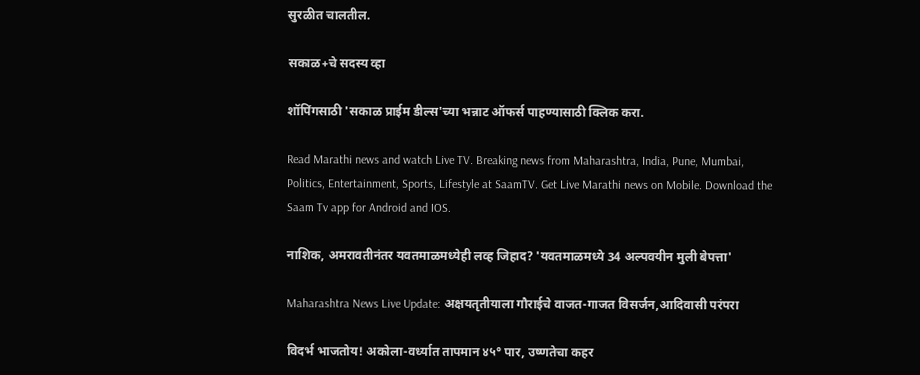सुरळीत चालतील.

सकाळ+चे सदस्य व्हा

शॉपिंगसाठी 'सकाळ प्राईम डील्स'च्या भन्नाट ऑफर्स पाहण्यासाठी क्लिक करा.

Read Marathi news and watch Live TV. Breaking news from Maharashtra, India, Pune, Mumbai, Politics, Entertainment, Sports, Lifestyle at SaamTV. Get Live Marathi news on Mobile. Download the Saam Tv app for Android and IOS.

नाशिक, अमरावतीनंतर यवतमाळमध्येही लव्ह जिहाद? 'यवतमाळमध्ये 34 अल्पवयीन मुली बेपत्ता'

Maharashtra News Live Update: अक्षयतृतीयाला गौराईचे वाजत-गाजत विसर्जन,आदिवासी परंपरा

विदर्भ भाजतोय! अकोला-वर्ध्यात तापमान ४५° पार, उष्णतेचा कहर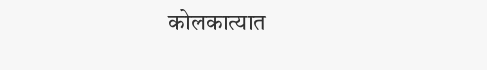कोलकात्यात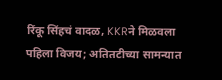रिंकू सिंहचं वादळ, KKRने मिळवला पहिला विजय; अतितटीच्या सामन्यात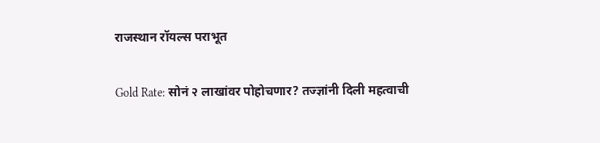राजस्थान रॉयल्स पराभूत

Gold Rate: सोनं २ लाखांवर पोहोचणार? तज्ज्ञांनी दिली महत्वाची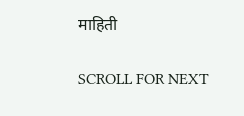माहिती

SCROLL FOR NEXT